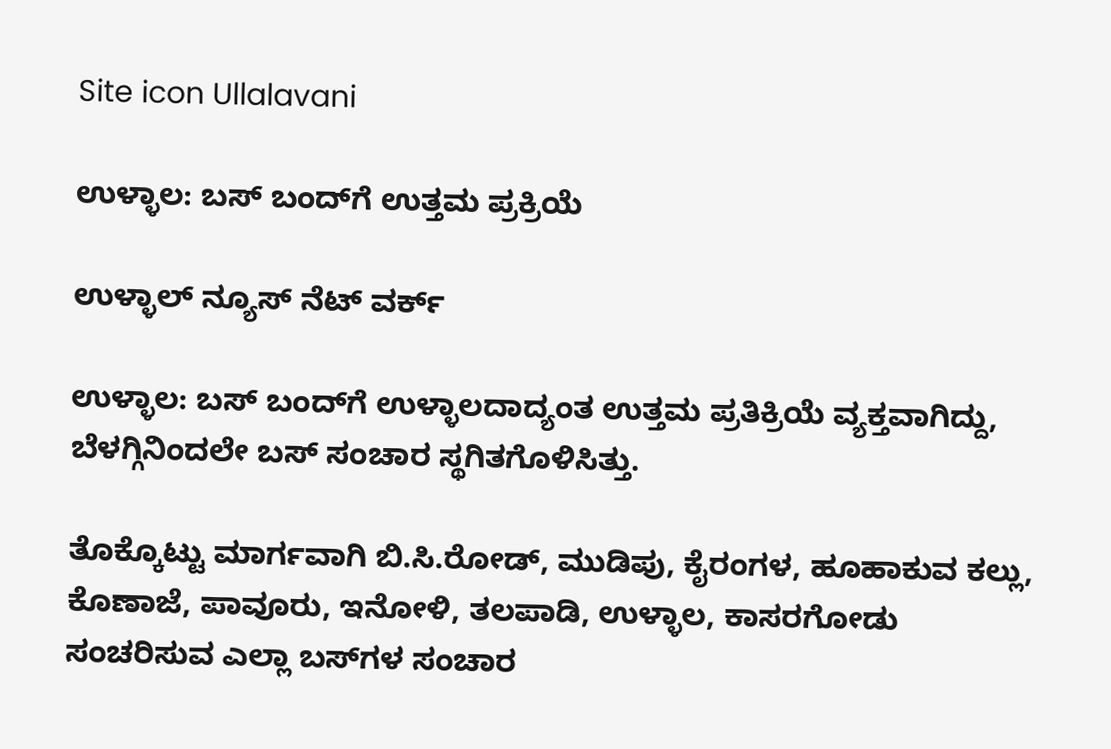Site icon Ullalavani

ಉಳ್ಳಾಲ: ಬಸ್ ಬಂದ್‍ಗೆ ಉತ್ತಮ ಪ್ರಕ್ರಿಯೆ

ಉಳ್ಳಾಲ್ ನ್ಯೂಸ್ ನೆಟ್ ವರ್ಕ್

ಉಳ್ಳಾಲ: ಬಸ್ ಬಂದ್‍ಗೆ ಉಳ್ಳಾಲದಾದ್ಯಂತ ಉತ್ತಮ ಪ್ರತಿಕ್ರಿಯೆ ವ್ಯಕ್ತವಾಗಿದ್ದು, ಬೆಳಗ್ಗಿನಿಂದಲೇ ಬಸ್ ಸಂಚಾರ ಸ್ಥಗಿತಗೊಳಿಸಿತ್ತು.

ತೊಕ್ಕೊಟ್ಟು ಮಾರ್ಗವಾಗಿ ಬಿ.ಸಿ.ರೋಡ್, ಮುಡಿಪು, ಕೈರಂಗಳ, ಹೂಹಾಕುವ ಕಲ್ಲು, ಕೊಣಾಜೆ, ಪಾವೂರು, ಇನೋಳಿ, ತಲಪಾಡಿ, ಉಳ್ಳಾಲ, ಕಾಸರಗೋಡು ಸಂಚರಿಸುವ ಎಲ್ಲಾ ಬಸ್‍ಗಳ ಸಂಚಾರ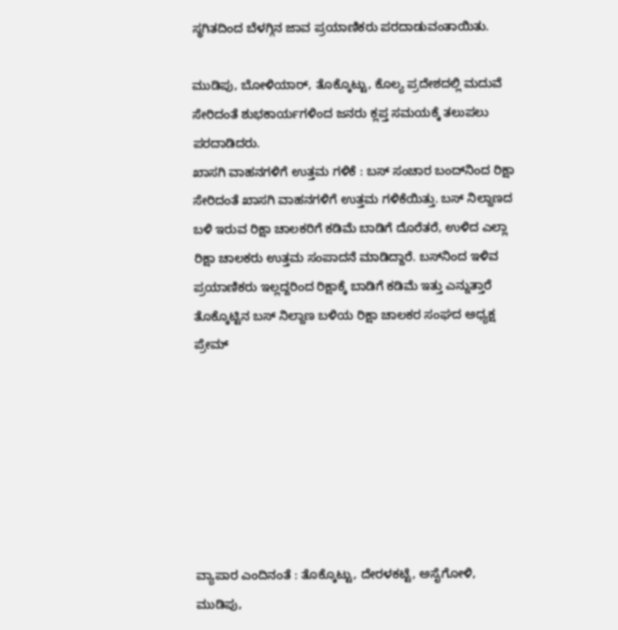ಸ್ಥಗಿತದಿಂದ ಬೆಳಗ್ಗಿನ ಜಾವ ಪ್ರಯಾಣಿಕರು ಪರದಾಡುವಂತಾಯಿತು.

ಮುಡಿಪು, ಬೋಳಿಯಾರ್, ತೊಕ್ಕೊಟ್ಟು, ಕೊಲ್ಯ ಪ್ರದೇಶದಲ್ಲಿ ಮದುವೆ ಸೇರಿದಂತೆ ಶುಭಕಾರ್ಯಗಳಿಂದ ಜನರು ಕ್ಲಪ್ತ ಸಮಯಕ್ಕೆ ತಲುಪಲು ಪರದಾಡಿದರು.
ಖಾಸಗಿ ವಾಹನಗಳಿಗೆ ಉತ್ತಮ ಗಳಿಕೆ : ಬಸ್ ಸಂಚಾರ ಬಂದ್‍ನಿಂದ ರಿಕ್ಷಾ ಸೇರಿದಂತೆ ಖಾಸಗಿ ವಾಹನಗಳಿಗೆ ಉತ್ತಮ ಗಳಿಕೆಯಿತ್ತು. ಬಸ್ ನಿಲ್ದಾಣದ ಬಳಿ ಇರುವ ರಿಕ್ಷಾ ಚಾಲಕರಿಗೆ ಕಡಿಮೆ ಬಾಡಿಗೆ ದೊರೆತರೆ, ಉಳಿದ ಎಲ್ಲಾ ರಿಕ್ಷಾ ಚಾಲಕರು ಉತ್ತಮ ಸಂಪಾದನೆ ಮಾಡಿದ್ದಾರೆ. ಬಸ್‍ನಿಂದ ಇಳಿವ ಪ್ರಯಾಣಿಕರು ಇಲ್ಲದ್ದರಿಂದ ರಿಕ್ಷಾಕ್ಕೆ ಬಾಡಿಗೆ ಕಡಿಮೆ ಇತ್ತು ಎನ್ನುತ್ತಾರೆ ತೊಕ್ಕೊಟ್ಟಿನ ಬಸ್ ನಿಲ್ದಾಣ ಬಳಿಯ ರಿಕ್ಷಾ ಚಾಲಕರ ಸಂಘದ ಅಧ್ಯಕ್ಷ ಪ್ರೇಮ್







ವ್ಯಾಪಾರ ಎಂದಿನಂತೆ : ತೊಕ್ಕೊಟ್ಟು, ದೇರಳಕಟ್ಟೆ, ಅಸೈಗೋಳಿ, ಮುಡಿಪು,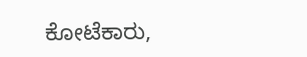ಕೋಟೆಕಾರು,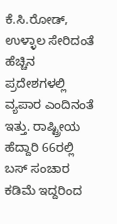ಕೆ.ಸಿ.ರೋಡ್, ಉಳ್ಳಾಲ ಸೇರಿದಂತೆ ಹೆಚ್ಚಿನ ಪ್ರದೇಶಗಳಲ್ಲಿ ವ್ಯಪಾರ ಎಂದಿನಂತೆ ಇತ್ತು. ರಾಷ್ಟ್ರೀಯ ಹೆದ್ದಾರಿ 66ರಲ್ಲಿ ಬಸ್ ಸಂಚಾರ ಕಡಿಮೆ ಇದ್ದರಿಂದ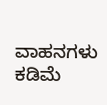ವಾಹನಗಳು ಕಡಿಮೆ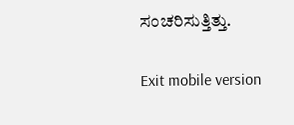ಸಂಚರಿಸುತ್ತಿತ್ತು.

Exit mobile version